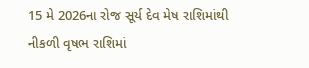15 મે 2026ના રોજ સૂર્ય દેવ મેષ રાશિમાંથી નીકળી વૃષભ રાશિમાં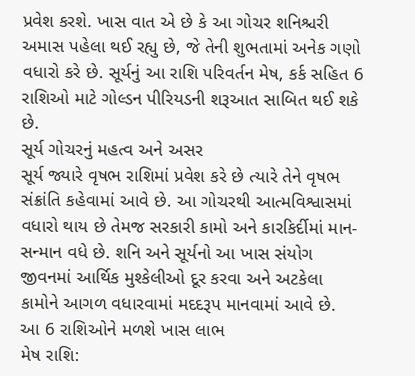પ્રવેશ કરશે. ખાસ વાત એ છે કે આ ગોચર શનિશ્ચરી અમાસ પહેલા થઈ રહ્યુ છે, જે તેની શુભતામાં અનેક ગણો વધારો કરે છે. સૂર્યનું આ રાશિ પરિવર્તન મેષ, કર્ક સહિત 6 રાશિઓ માટે ગોલ્ડન પીરિયડની શરૂઆત સાબિત થઈ શકે છે.
સૂર્ય ગોચરનું મહત્વ અને અસર
સૂર્ય જ્યારે વૃષભ રાશિમાં પ્રવેશ કરે છે ત્યારે તેને વૃષભ સંક્રાંતિ કહેવામાં આવે છે. આ ગોચરથી આત્મવિશ્વાસમાં વધારો થાય છે તેમજ સરકારી કામો અને કારકિર્દીમાં માન-સન્માન વધે છે. શનિ અને સૂર્યનો આ ખાસ સંયોગ જીવનમાં આર્થિક મુશ્કેલીઓ દૂર કરવા અને અટકેલા કામોને આગળ વધારવામાં મદદરૂપ માનવામાં આવે છે.
આ 6 રાશિઓને મળશે ખાસ લાભ
મેષ રાશિ: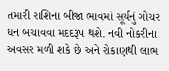તમારી રાશિના બીજા ભાવમાં સૂર્યનું ગોચર ધન બચાવવા મદદરૂપ થશે. નવી નોકરીના અવસર મળી શકે છે અને રોકાણથી લાભ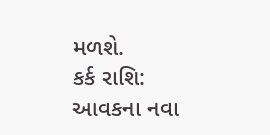મળશે.
કર્ક રાશિ:
આવકના નવા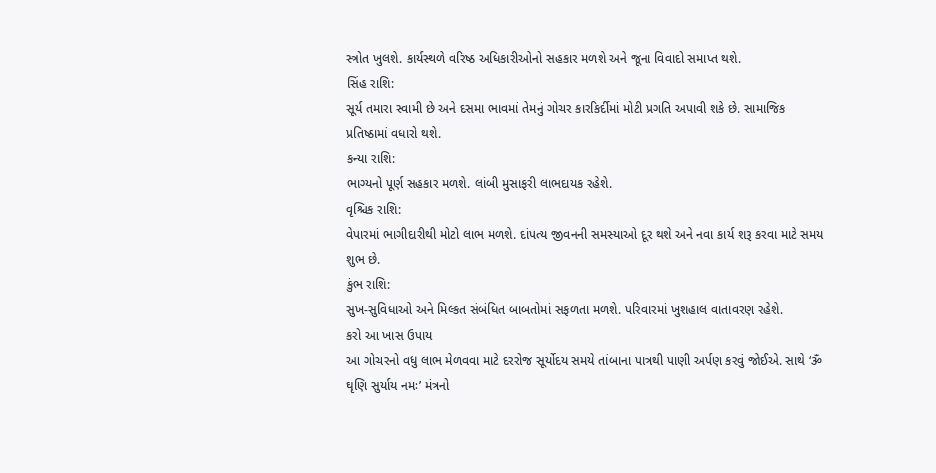સ્ત્રોત ખુલશે. કાર્યસ્થળે વરિષ્ઠ અધિકારીઓનો સહકાર મળશે અને જૂના વિવાદો સમાપ્ત થશે.
સિંહ રાશિ:
સૂર્ય તમારા સ્વામી છે અને દસમા ભાવમાં તેમનું ગોચર કારકિર્દીમાં મોટી પ્રગતિ અપાવી શકે છે. સામાજિક પ્રતિષ્ઠામાં વધારો થશે.
કન્યા રાશિ:
ભાગ્યનો પૂર્ણ સહકાર મળશે. લાંબી મુસાફરી લાભદાયક રહેશે.
વૃશ્ચિક રાશિ:
વેપારમાં ભાગીદારીથી મોટો લાભ મળશે. દાંપત્ય જીવનની સમસ્યાઓ દૂર થશે અને નવા કાર્ય શરૂ કરવા માટે સમય શુભ છે.
કુંભ રાશિ:
સુખ-સુવિધાઓ અને મિલ્કત સંબંધિત બાબતોમાં સફળતા મળશે. પરિવારમાં ખુશહાલ વાતાવરણ રહેશે.
કરો આ ખાસ ઉપાય
આ ગોચરનો વધુ લાભ મેળવવા માટે દરરોજ સૂર્યોદય સમયે તાંબાના પાત્રથી પાણી અર્પણ કરવું જોઈએ. સાથે ‘ૐ ઘૃણિ સુર્યાય નમઃ’ મંત્રનો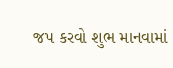જપ કરવો શુભ માનવામાં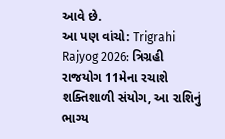આવે છે.
આ પણ વાંચો: Trigrahi Rajyog 2026: ત્રિગ્રહી રાજયોગ 11મેના રચાશે શક્તિશાળી સંયોગ, આ રાશિનું ભાગ્ય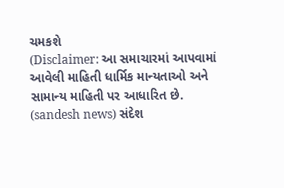ચમકશે
(Disclaimer: આ સમાચારમાં આપવામાં આવેલી માહિતી ધાર્મિક માન્યતાઓ અને સામાન્ય માહિતી પર આધારિત છે. (sandesh news) સંદેશ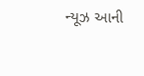ન્યૂઝ આની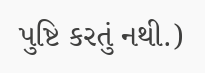પુષ્ટિ કરતું નથી.)